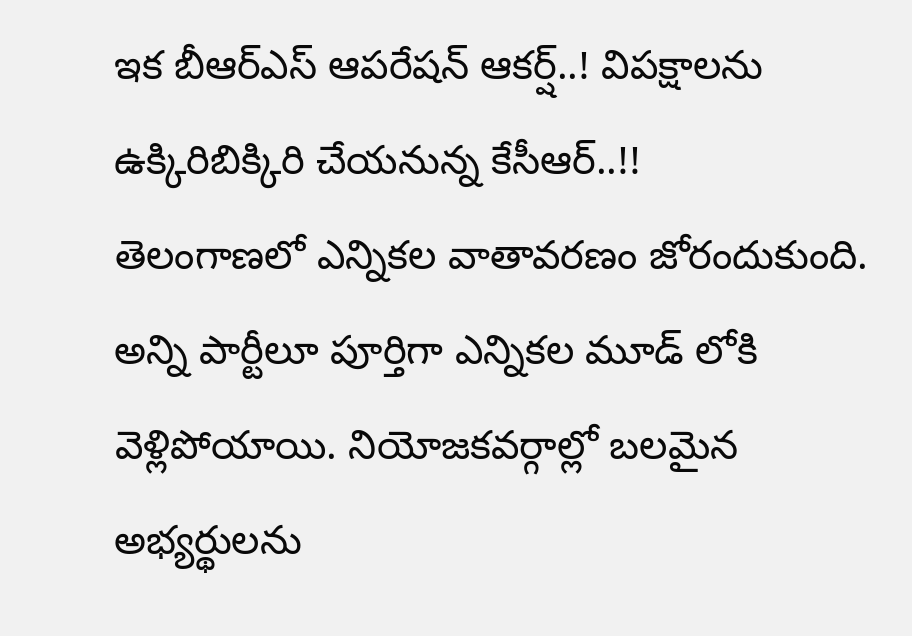ఇక బీఆర్ఎస్ ఆపరేషన్ ఆకర్ష్..! విపక్షాలను ఉక్కిరిబిక్కిరి చేయనున్న కేసీఆర్..!!
తెలంగాణలో ఎన్నికల వాతావరణం జోరందుకుంది. అన్ని పార్టీలూ పూర్తిగా ఎన్నికల మూడ్ లోకి వెళ్లిపోయాయి. నియోజకవర్గాల్లో బలమైన అభ్యర్థులను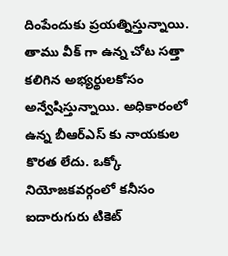దింపేందుకు ప్రయత్నిస్తున్నాయి. తాము వీక్ గా ఉన్న చోట సత్తా కలిగిన అభ్యర్థులకోసం అన్వేషిస్తున్నాయి. అధికారంలో ఉన్న బీఆర్ఎస్ కు నాయకుల కొరత లేదు. ఒక్కో నియోజకవర్గంలో కనీసం ఐదారుగురు టికెట్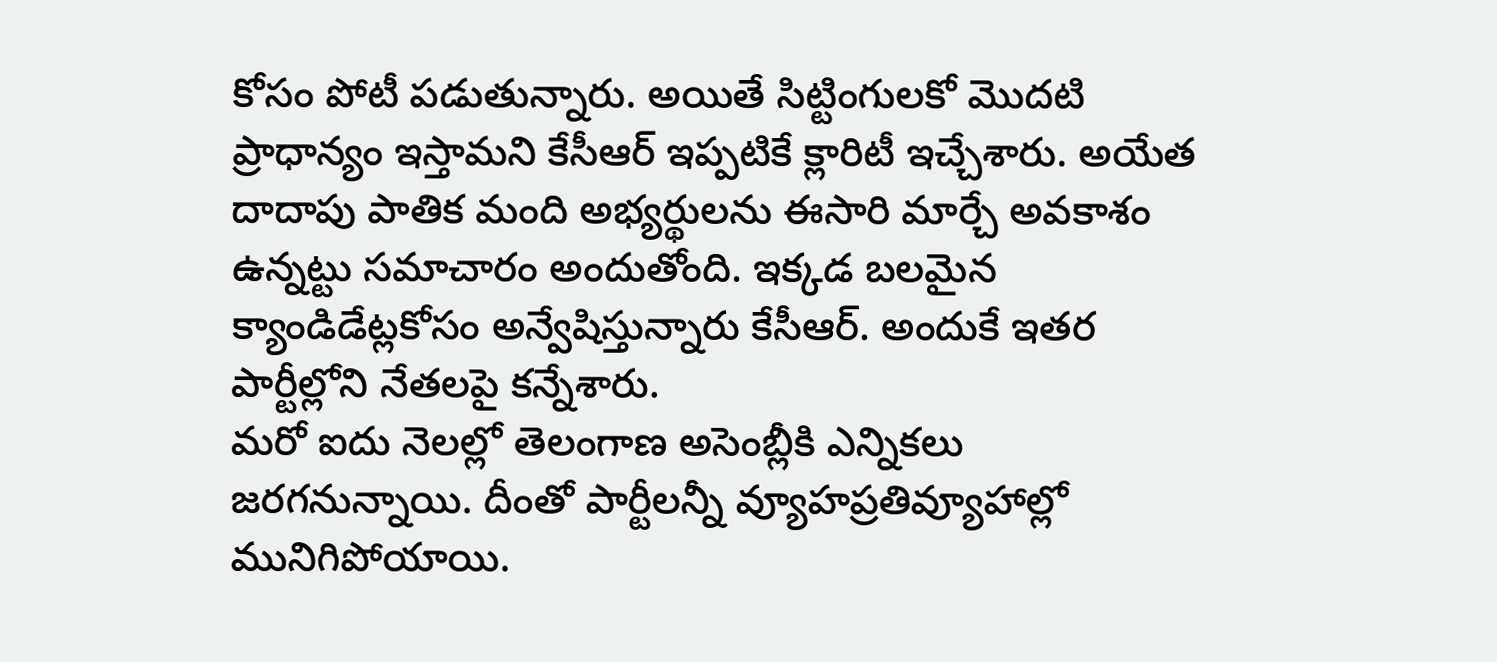కోసం పోటీ పడుతున్నారు. అయితే సిట్టింగులకో మొదటి ప్రాధాన్యం ఇస్తామని కేసీఆర్ ఇప్పటికే క్లారిటీ ఇచ్చేశారు. అయేత దాదాపు పాతిక మంది అభ్యర్థులను ఈసారి మార్చే అవకాశం ఉన్నట్టు సమాచారం అందుతోంది. ఇక్కడ బలమైన క్యాండిడేట్లకోసం అన్వేషిస్తున్నారు కేసీఆర్. అందుకే ఇతర పార్టీల్లోని నేతలపై కన్నేశారు.
మరో ఐదు నెలల్లో తెలంగాణ అసెంబ్లీకి ఎన్నికలు జరగనున్నాయి. దీంతో పార్టీలన్నీ వ్యూహప్రతివ్యూహాల్లో మునిగిపోయాయి.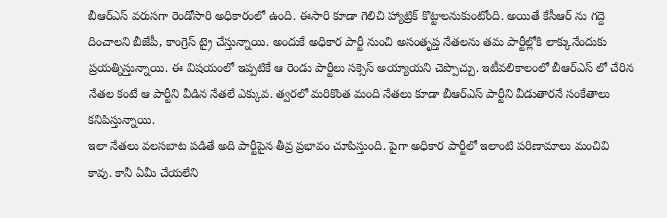బీఆర్ఎస్ వరుసగా రెండోసారి అధికారంలో ఉంది. ఈసారి కూడా గెలిచి హ్యాట్రిక్ కొట్టాలనుకుంటోంది. అయితే కేసీఆర్ ను గద్దె దించాలని బీజేపీ, కాంగ్రెస్ ట్రై చేస్తున్నాయి. అందుకే అధికార పార్టీ నుంచి అసంతృప్త నేతలను తమ పార్టీల్లోకి లాక్కునేందుకు ప్రయత్నిస్తున్నాయి. ఈ విషయంలో ఇప్పటికే ఆ రెండు పార్టీలు సక్సెస్ అయ్యాయని చెప్పొచ్చు. ఇటీవలికాలంలో బీఆర్ఎస్ లో చేరిన నేతల కంటే ఆ పార్టీని వీడిన నేతలే ఎక్కువ. త్వరలో మరికొంత మంది నేతలు కూడా బీఆర్ఎస్ పార్టీని వీడుతారనే సంకేతాలు కనిపిస్తున్నాయి.
ఇలా నేతలు వలసబాట పడితే అది పార్టీపైన తీవ్ర ప్రభావం చూపిస్తుంది. పైగా అధికార పార్టీలో ఇలాంటి పరిణామాలు మంచివి కావు. కానీ ఏమీ చేయలేని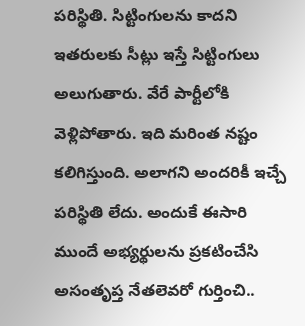పరిస్థితి. సిట్టింగులను కాదని ఇతరులకు సీట్లు ఇస్తే సిట్టింగులు అలుగుతారు. వేరే పార్టీలోకి వెళ్లిపోతారు. ఇది మరింత నష్టం కలిగిస్తుంది. అలాగని అందరికీ ఇచ్చే పరిస్థితి లేదు. అందుకే ఈసారి ముందే అభ్యర్థులను ప్రకటించేసి అసంతృప్త నేతలెవరో గుర్తించి..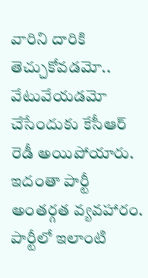వారిని దారికి తెచ్చుకోవడమో.. వేటువేయడమో చేసేందుకు కేసీఆర్ రెడీ అయిపోయారు. ఇదంతా పార్టీ అంతర్గత వ్యవహారం. పార్టీలో ఇలాంటి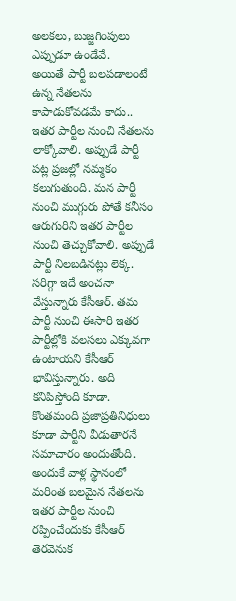అలకలు, బుజ్జగింపులు ఎప్పుడూ ఉండేవే.
అయితే పార్టీ బలపడాలంటే ఉన్న నేతలను కాపాడుకోవడమే కాదు.. ఇతర పార్టీల నుంచి నేతలను లాక్కోవాలి. అప్పుడే పార్టీ పట్ల ప్రజల్లో నమ్మకం కలుగుతుంది. మన పార్టీ నుంచి ముగ్గురు పోతే కనీసం ఆరుగురిని ఇతర పార్టీల నుంచి తెచ్చుకోవాలి. అప్పుడే పార్టీ నిలబడినట్లు లెక్క. సరిగ్గా ఇదే అంచనా వేస్తున్నారు కేసీఆర్. తమ పార్టీ నుంచి ఈసారి ఇతర పార్టీల్లోకి వలసలు ఎక్కువగా ఉంటాయని కేసీఆర్ భావిస్తున్నారు. అది కనిపిస్తోంది కూడా. కొంతమంది ప్రజాప్రతినిధులు కూడా పార్టీని వీడుతారనే సమాచారం అందుతోంది. అందుకే వాళ్ల స్థానంలో మరింత బలమైన నేతలను ఇతర పార్టీల నుంచి రప్పించేందుకు కేసీఆర్ తెరవెనుక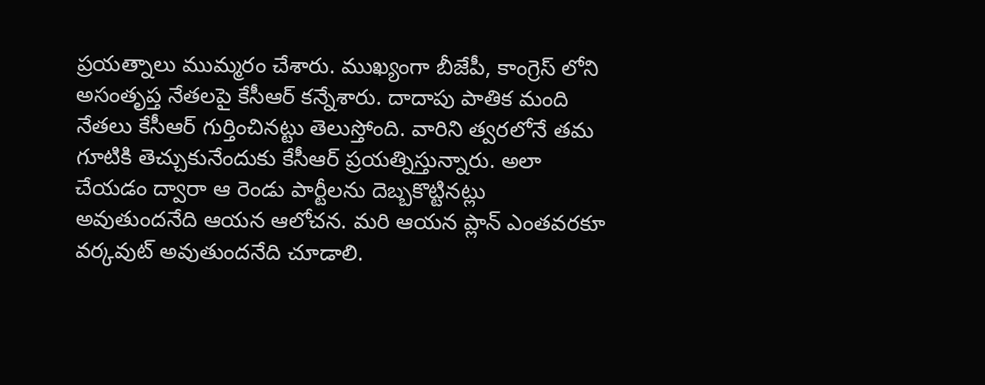ప్రయత్నాలు ముమ్మరం చేశారు. ముఖ్యంగా బీజేపీ, కాంగ్రెస్ లోని అసంతృప్త నేతలపై కేసీఆర్ కన్నేశారు. దాదాపు పాతిక మంది నేతలు కేసీఆర్ గుర్తించినట్టు తెలుస్తోంది. వారిని త్వరలోనే తమ గూటికి తెచ్చుకునేందుకు కేసీఆర్ ప్రయత్నిస్తున్నారు. అలా చేయడం ద్వారా ఆ రెండు పార్టీలను దెబ్బకొట్టినట్లు అవుతుందనేది ఆయన ఆలోచన. మరి ఆయన ప్లాన్ ఎంతవరకూ వర్కవుట్ అవుతుందనేది చూడాలి.